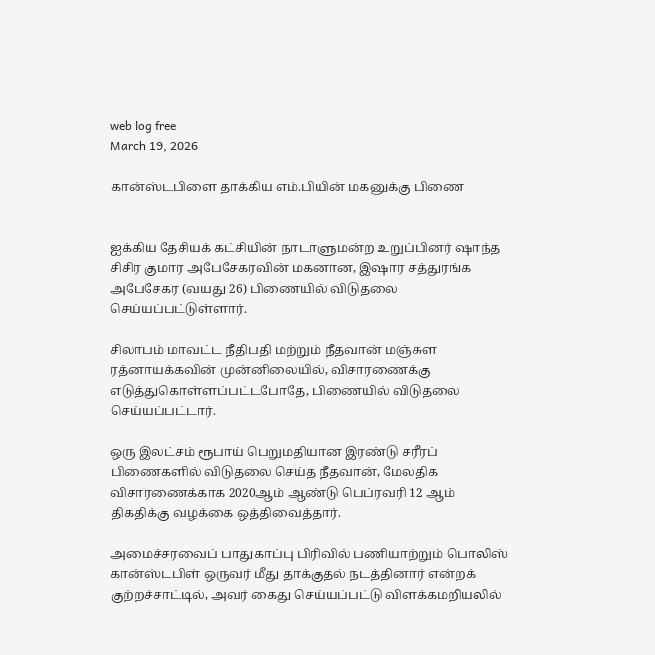web log free
March 19, 2026

கான்ஸ்டபிளை தாக்கிய எம்.பியின் மகனுக்கு பிணை


ஐக்கிய தேசியக் கட்சியின் நாடாளுமன்ற உறுப்பினர் ஷாந்த சிசிர குமார அபேசேகரவின் மகனான, இஷார சத்துரங்க அபேசேகர (வயது 26) பிணையில் விடுதலை செய்யப்பட்டுள்ளார்.

சிலாபம் மாவட்ட நீதிபதி மற்றும் நீதவான் மஞ்சுள ரத்னாயக்கவின் முன்னிலையில், விசாரணைக்கு எடுத்துகொள்ளப்பட்டபோதே, பிணையில் விடுதலை செய்யப்பட்டார்.

ஒரு இலட்சம் ரூபாய் பெறுமதியான இரண்டு சரீரப் பிணைகளில் விடுதலை செய்த நீதவான், மேலதிக விசாரணைக்காக 2020ஆம் ஆண்டு பெப்ரவரி 12 ஆம் திகதிக்கு வழக்கை ஒத்திவைத்தார்.

அமைச்சரவைப் பாதுகாப்பு பிரிவில் பணியாற்றும் பொலிஸ் கான்ஸ்டபிள் ஒருவர் மீது தாக்குதல் நடத்தினார் என்றக் குற்றச்சாட்டில், அவர் கைது செய்யப்பட்டு விளக்கமறியலில்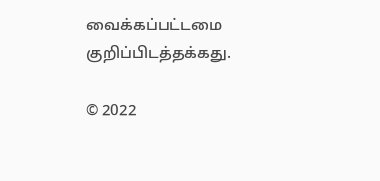வைக்கப்பட்டமை குறிப்பிடத்தக்கது.

© 2022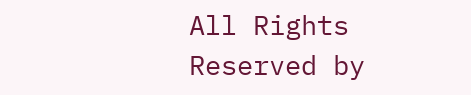All Rights Reserved by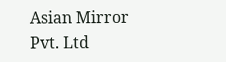Asian Mirror Pvt. Ltd